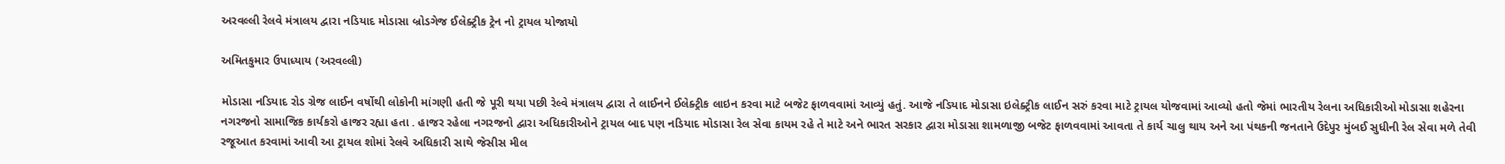અરવલ્લી રેલવે મંત્રાલય દ્વારા નડિયાદ મોડાસા બ્રોડગેજ ઈલેક્ટ્રીક ટ્રેન નો ટ્રાયલ યોજાયો

અમિતકુમાર ઉપાધ્યાય (અરવલ્લી)

મોડાસા નડિયાદ રોડ ગ્રેજ લાઈન વર્ષોથી લોકોની માંગણી હતી જે પૂરી થયા પછી રેલ્વે મંત્રાલય દ્વારા તે લાઈનને ઈલેક્ટ્રીક લાઇન કરવા માટે બજેટ ફાળવવામાં આવ્યું હતું. આજે નડિયાદ મોડાસા ઇલેક્ટ્રીક લાઈન સરું કરવા માટે ટ્રાયલ યોજવામાં આવ્યો હતો જેમાં ભારતીય રેલના અધિકારીઓ મોડાસા શહેરના નગરજનો સામાજિક કાર્યકરો હાજર રહ્યા હતા . હાજર રહેલા નગરજનો દ્વારા અધિકારીઓને ટ્રાયલ બાદ પણ નડિયાદ મોડાસા રેલ સેવા કાયમ રહે તે માટે અને ભારત સરકાર દ્વારા મોડાસા શામળાજી બજેટ ફાળવવામાં આવતા તે કાર્ય ચાલુ થાય અને આ પંથકની જનતાને ઉદેપુર મુંબઈ સુધીની રેલ સેવા મળે તેવી રજૂઆત કરવામાં આવી આ ટ્રાયલ શોમાં રેલવે અધિકારી સાથે જેસીસ મીલ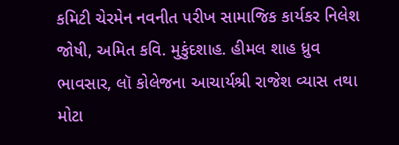કમિટી ચેરમેન નવનીત પરીખ સામાજિક કાર્યકર નિલેશ જોષી, અમિત કવિ. મુકુંદશાહ. હીમલ શાહ ધ્રુવ ભાવસાર, લૉ કોલેજના આચાર્યશ્રી રાજેશ વ્યાસ તથા મોટા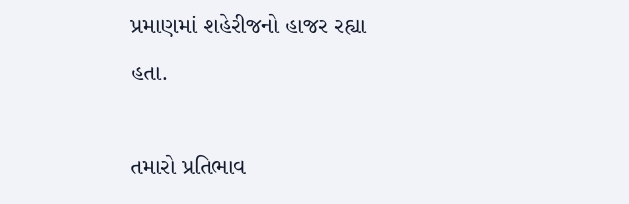પ્રમાણમાં શહેરીજનો હાજર રહ્યા હતા.

તમારો પ્રતિભાવ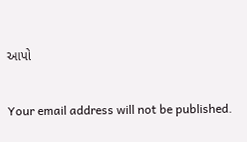આપો

Your email address will not be published.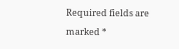Required fields are marked *